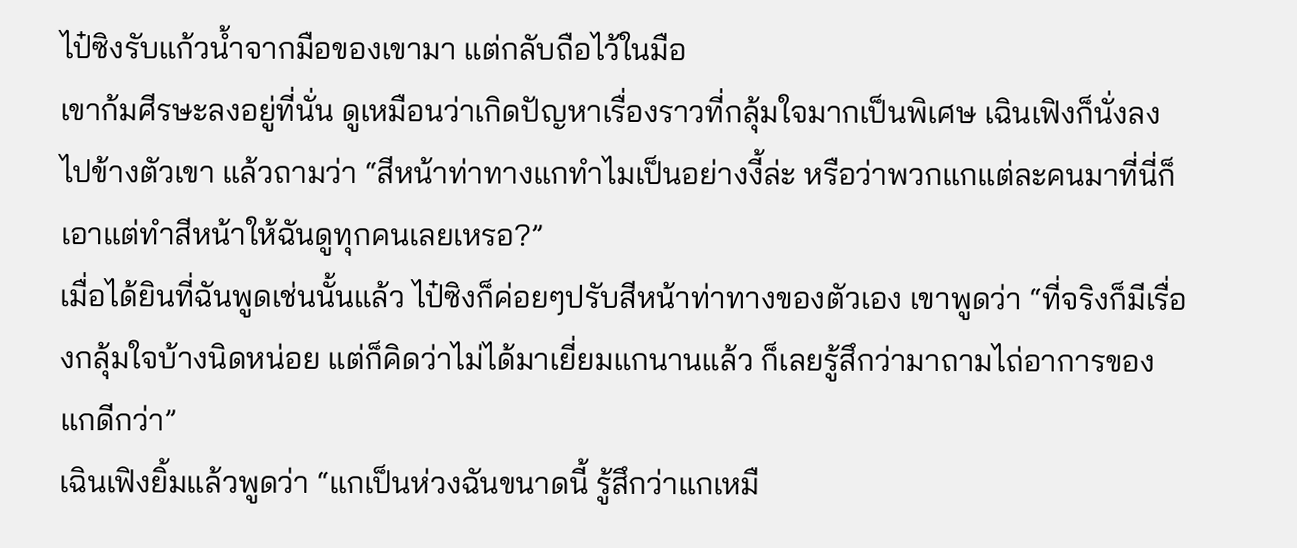ไป๋ซิงรับแก้วน้ำจากมือของเขามา แต่กลับถือไว้ในมือ
เขาก้มศีรษะลงอยู่ที่นั่น ดูเหมือนว่าเกิดปัญหาเรื่องราวที่กลุ้มใจมากเป็นพิเศษ เฉินเฟิงก็นั่งลงไปข้างตัวเขา แล้วถามว่า “สีหน้าท่าทางแกทำไมเป็นอย่างงี้ล่ะ หรือว่าพวกแกแต่ละคนมาที่นี่ก็เอาแต่ทำสีหน้าให้ฉันดูทุกคนเลยเหรอ?”
เมื่อได้ยินที่ฉันพูดเช่นนั้นแล้ว ไป๋ซิงก็ค่อยๆปรับสีหน้าท่าทางของตัวเอง เขาพูดว่า “ที่จริงก็มีเรื่องกลุ้มใจบ้างนิดหน่อย แต่ก็คิดว่าไม่ได้มาเยี่ยมแกนานแล้ว ก็เลยรู้สึกว่ามาถามไถ่อาการของแกดีกว่า”
เฉินเฟิงยิ้มแล้วพูดว่า “แกเป็นห่วงฉันขนาดนี้ รู้สึกว่าแกเหมื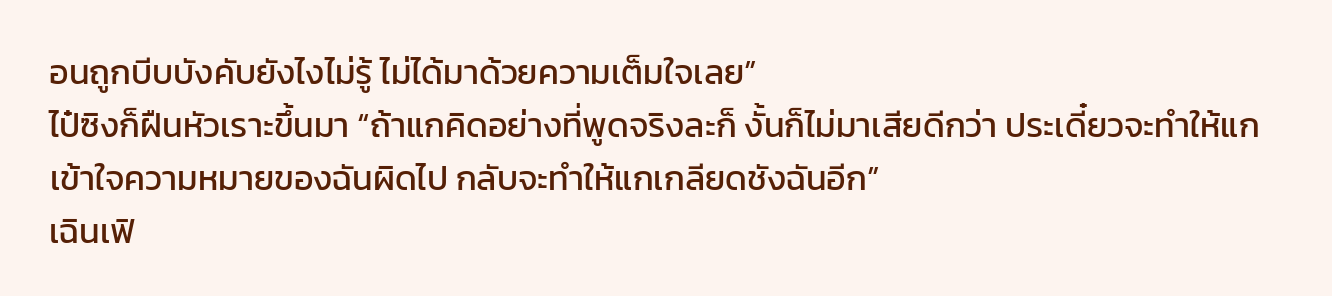อนถูกบีบบังคับยังไงไม่รู้ ไม่ได้มาด้วยความเต็มใจเลย”
ไป๋ซิงก็ฝืนหัวเราะขึ้นมา “ถ้าแกคิดอย่างที่พูดจริงละก็ งั้นก็ไม่มาเสียดีกว่า ประเดี๋ยวจะทำให้แกเข้าใจความหมายของฉันผิดไป กลับจะทำให้แกเกลียดชังฉันอีก”
เฉินเฟิ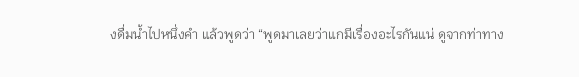งดื่มน้ำไปหนึ่งคำ แล้วพูดว่า “พูดมาเลยว่าแกมีเรื่องอะไรกันแน่ ดูจากท่าทาง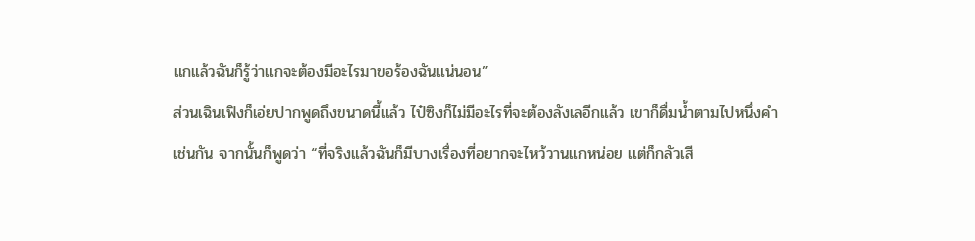แกแล้วฉันก็รู้ว่าแกจะต้องมีอะไรมาขอร้องฉันแน่นอน”
ส่วนเฉินเฟิงก็เอ่ยปากพูดถึงขนาดนี้แล้ว ไป๋ซิงก็ไม่มีอะไรที่จะต้องลังเลอีกแล้ว เขาก็ดื่มน้ำตามไปหนึ่งคำเช่นกัน จากนั้นก็พูดว่า “ที่จริงแล้วฉันก็มีบางเรื่องที่อยากจะไหว้วานแกหน่อย แต่ก็กลัวเสี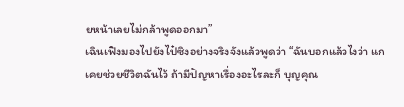ยหน้าเลยไม่กล้าพูดออกมา”
เฉินเฟิงมองไปยังไป๋ซิงอย่างจริงจังแล้วพูดว่า “ฉันบอกแล้วไงว่า แกเคยช่วยชีวิตฉันไว้ ถ้ามีปัญหาเรื่องอะไรละก็ บุญคุณ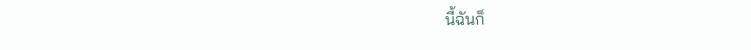นี้ฉันก็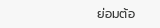ย่อมต้อ